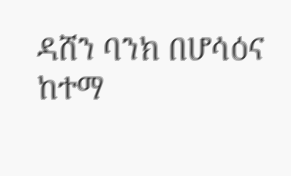ዳሸን ባንክ በሆሳዕና ከተማ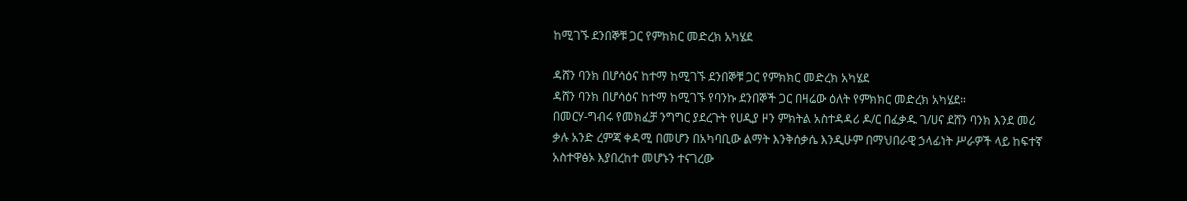ከሚገኙ ደንበኞቹ ጋር የምክክር መድረክ አካሄደ

ዳሸን ባንክ በሆሳዕና ከተማ ከሚገኙ ደንበኞቹ ጋር የምክክር መድረክ አካሄደ
ዳሸን ባንክ በሆሳዕና ከተማ ከሚገኙ የባንኩ ደንበኞች ጋር በዛሬው ዕለት የምክክር መድረክ አካሄደ።
በመርሃ-ግብሩ የመክፈቻ ንግግር ያደረጉት የሀዲያ ዞን ምክትል አስተዳዳሪ ዶ/ር በፈቃዱ ገ/ሀና ደሸን ባንክ እንደ መሪ ቃሉ አንድ ረምጃ ቀዳሚ በመሆን በአካባቢው ልማት እንቅሰቃሴ እንዲሁም በማህበራዊ ኃላፊነት ሥራዎች ላይ ከፍተኛ አስተዋፅኦ እያበረከተ መሆኑን ተናገረው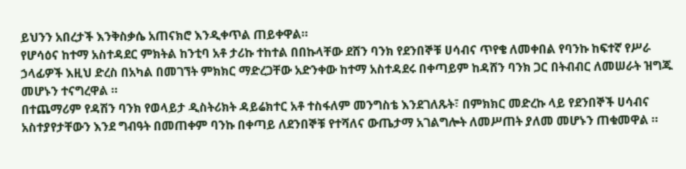ይህንን አበረታች እንቅስቃሴ አጠናክሮ እንዲቀጥል ጠይቀዋል።
የሆሳዕና ከተማ አስተዳደር ምክትል ከንቲባ አቶ ታሪኩ ተከተል በበኩላቸው ደሸን ባንክ የደንበኞቹ ሀሳብና ጥየቄ ለመቀበል የባንኩ ከፍተኛ የሥራ ኃላፊዎች እዚህ ድረስ በአካል በመገኘት ምክክር ማድረጋቸው አድንቀው ከተማ አስተዳደሩ በቀጣይም ከዳሸን ባንክ ጋር በትብብር ለመሠራት ዝግጁ መሆኑን ተናግረዋል ።
በተጨማሪም የዳሽን ባንክ የወላይታ ዲስትሪክት ዳይሬክተር አቶ ተስፋለም መንግስቴ እንደገለጹት፣ በምክክር መድረኩ ላይ የደንበኞች ሀሳብና አስተያየታቸውን እንደ ግብዓት በመጠቀም ባንኩ በቀጣይ ለደንበኞቹ የተሻለና ውጤታማ አገልግሎት ለመሥጠት ያለመ መሆኑን ጠቁመዋል ።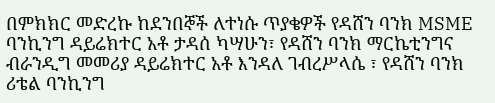በምክክር መድረኩ ከደንበኞች ለተነሱ ጥያቄዎች የዳሸን ባንክ MSME ባንኪንግ ዳይሬክተር አቶ ታዳሰ ካሣሁን፣ የዳሸን ባንክ ማርኬቲንግና ብራንዲግ መመሪያ ዳይሬክተር አቶ እንዳለ ገብረሥላሴ ፣ የዳሸን ባንክ ሪቴል ባንኪንግ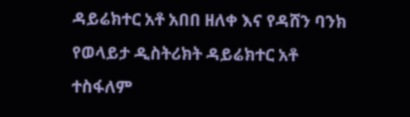ዳይሬክተር አቶ አበበ ዘለቀ እና የዳሸን ባንክ የወላይታ ዲስትሪክት ዳይሬክተር አቶ ተስፋለም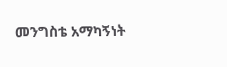መንግስቴ አማካኝነት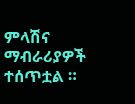ምላሽና ማብራሪያዎች ተሰጥቷል ።